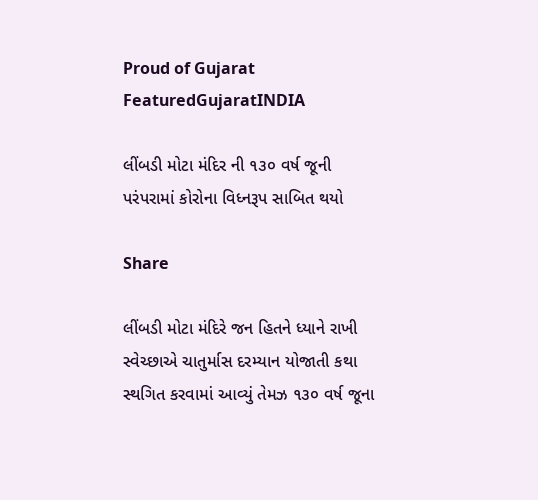Proud of Gujarat
FeaturedGujaratINDIA

લીંબડી મોટા મંદિર ની ૧૩૦ વર્ષ જૂની પરંપરામાં કોરોના વિધ્નરૂપ સાબિત થયો

Share

લીંબડી મોટા મંદિરે જન હિતને ધ્યાને રાખી સ્વેચ્છાએ ચાતુર્માસ દરમ્યાન યોજાતી કથા સ્થગિત કરવામાં આવ્યું તેમઝ ૧૩૦ વર્ષ જૂના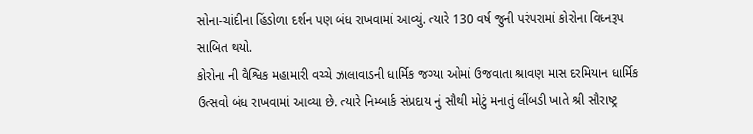સોના-ચાંદીના હિંડોળા દર્શન પણ બંધ રાખવામાં આવ્યું. ત્યારે 130 વર્ષ જુની પરંપરામાં કોરોના વિધ્નરૂપ સાબિત થયો.
કોરોના ની વૈશ્વિક મહામારી વચ્ચે ઝાલાવાડની ધાર્મિક જગ્યા ઓમાં ઉજવાતા શ્રાવણ માસ દરમિયાન ધાર્મિક ઉત્સવો બંધ રાખવામાં આવ્યા છે. ત્યારે નિમ્બાર્ક સંપ્રદાય નું સૌથી મોટું મનાતું લીંબડી ખાતે શ્રી સૌરાષ્ટ્ર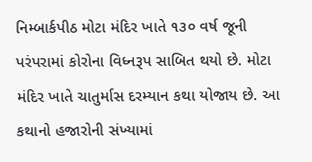નિમ્બાર્કપીઠ મોટા મંદિર ખાતે ૧૩૦ વર્ષ જૂની પરંપરામાં કોરોના વિધ્નરૂપ સાબિત થયો છે. મોટા મંદિર ખાતે ચાતુર્માસ દરમ્યાન કથા યોજાય છે. આ કથાનો હજારોની સંખ્યામાં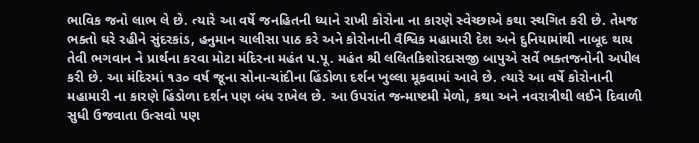ભાવિક જનો લાભ લે છે. ત્યારે આ વર્ષે જનહિતની ધ્યાને રાખી કોરોના ના કારણે સ્વેચ્છાએ કથા સ્થગિત કરી છે. તેમજ ભક્તો ઘરે રહીને સુંદરકાંડ, હનુમાન ચાલીસા પાઠ કરે અને કોરોનાની વૈશ્વિક મહામારી દેશ અને દુનિયામાંથી નાબૂદ થાય તેવી ભગવાન ને પ્રાર્થના કરવા મોટા મંદિરના મહંત પ.પૂ. મહંત શ્રી લલિતકિશોરદાસજી બાપુએ સર્વે ભક્તજનોની અપીલ કરી છે. આ મંદિરમાં ૧૩૦ વર્ષ જૂના સોના-ચાંદીના હિંડોળા દર્શન ખુલ્લા મૂકવામાં આવે છે. ત્યારે આ વર્ષે કોરોનાની મહામારી ના કારણે હિંડોળા દર્શન પણ બંધ રાખેલ છે. આ ઉપરાંત જન્માષ્ટમી મેળો, કથા અને નવરાત્રીથી લઈને દિવાળી સુધી ઉજવાતા ઉત્સવો પણ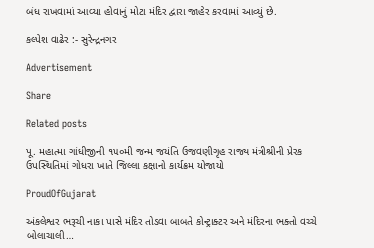બંધ રાખવામાં આવ્યા હોવાનું મોટા મંદિર દ્વારા જાહેર કરવામાં આવ્યું છે.

કલ્પેશ વાઢેર :- સુરેન્દ્રનગર

Advertisement

Share

Related posts

પૂ. મહાત્‍મા ગાંધીજીની ૧૫૦મી જન્‍મ જયંતિ ઉજવણીગૃહ રાજ્ય મંત્રીશ્રીની પ્રેરક ઉપસ્‍થિતિમાં ગોધરા ખાતે જિલ્‍લા કક્ષાનો કાર્યક્રમ યોજાયો

ProudOfGujarat

અંકલેશ્વર ભરૂચી નાકા પાસે મંદિર તોડવા બાબતે કોન્ટ્રાક્ટર અને મંદિરના ભક્તો વચ્ચે બોલાચાલી…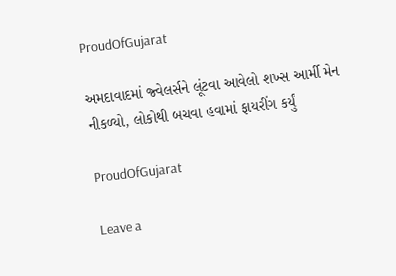ProudOfGujarat

અમદાવાદમાં જ્વેલર્સને લૂંટવા આવેલો શખ્સ આર્મી મેન નીકળ્યો, લોકોથી બચવા હવામાં ફાયરીંગ કર્યું

ProudOfGujarat

Leave a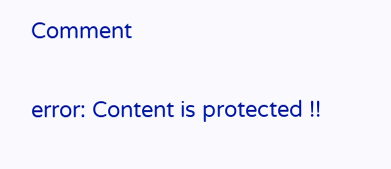Comment

error: Content is protected !!